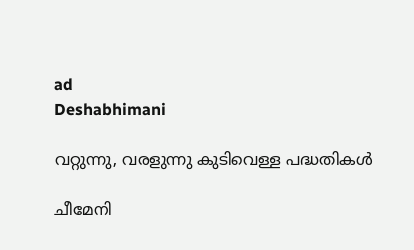ad
Deshabhimani

വറ്റുന്നു, വരളുന്നു കുടിവെള്ള പദ്ധതികൾ

ചീമേനി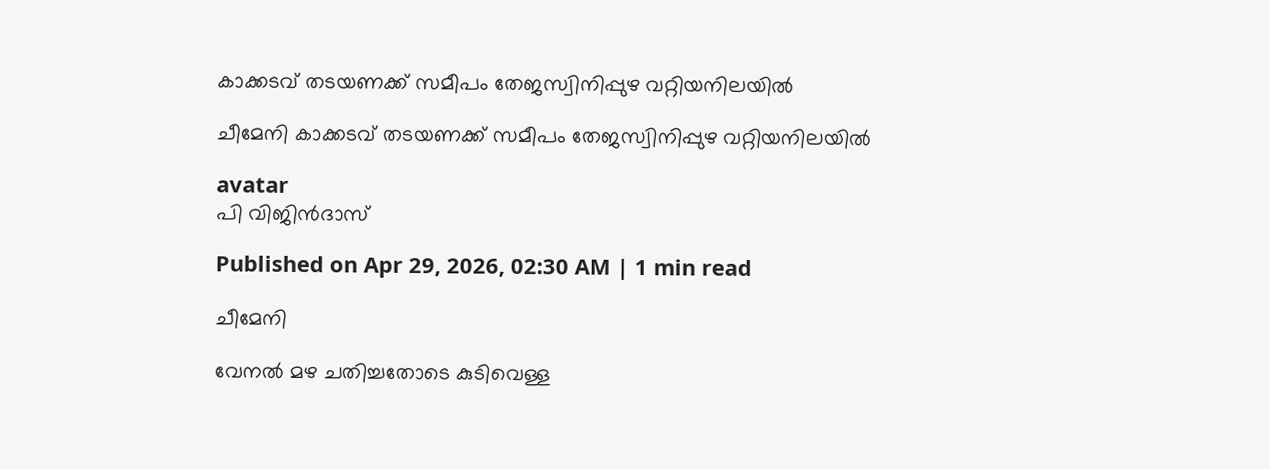കാക്കടവ്‌ തടയണക്ക്‌ സമീപം തേജസ്വിനിപ്പുഴ വറ്റിയനിലയിൽ

ചീമേനി കാക്കടവ്‌ തടയണക്ക്‌ സമീപം തേജസ്വിനിപ്പുഴ വറ്റിയനിലയിൽ

avatar
പി വിജിൻദാസ്‌

Published on Apr 29, 2026, 02:30 AM | 1 min read

ചീമേനി

വേനൽ മഴ ചതിച്ചതോടെ കുടിവെള്ള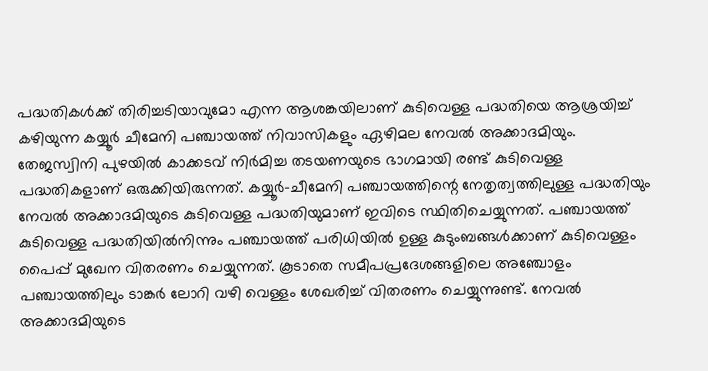പദ്ധതികൾക്ക്‌ തിരിച്ചടിയാവുമോ എന്ന ആശങ്കയിലാണ്‌ കുടിവെള്ള പദ്ധതിയെ ആശ്രയിച്ച്‌ കഴിയുന്ന കയ്യൂർ ചീമേനി പഞ്ചായത്ത്‌ നിവാസികളും ഏഴിമല നേവൽ അക്കാദമിയും. തേജസ്വിനി പുഴയിൽ കാക്കടവ്‌ നിർമിച്ച തടയണയുടെ ഭാഗമായി രണ്ട്‌ കുടിവെള്ള പദ്ധതികളാണ്‌ ഒരുക്കിയിരുന്നത്‌. കയ്യൂർ–ചീമേനി പഞ്ചായത്തിന്റെ നേതൃത്വത്തിലുള്ള പദ്ധതിയും നേവൽ അക്കാദമിയുടെ കുടിവെള്ള പദ്ധതിയുമാണ്‌ ഇവിടെ സ്ഥിതിചെയ്യുന്നത്‌. പഞ്ചായത്ത്‌ കുടിവെള്ള പദ്ധതിയിൽനിന്നും പഞ്ചായത്ത്‌ പരിധിയിൽ ഉള്ള കുടുംബങ്ങൾക്കാണ്‌ കുടിവെള്ളം പൈപ്പ്‌ മുഖേന വിതരണം ചെയ്യുന്നത്‌. കൂടാതെ സമീപപ്രദേശങ്ങളിലെ അഞ്ചോളം പഞ്ചായത്തിലും ടാങ്കർ ലോറി വഴി വെള്ളം ശേഖരിച്ച്‌ വിതരണം ചെയ്യുന്നുണ്ട്‌. നേവൽ അക്കാദമിയുടെ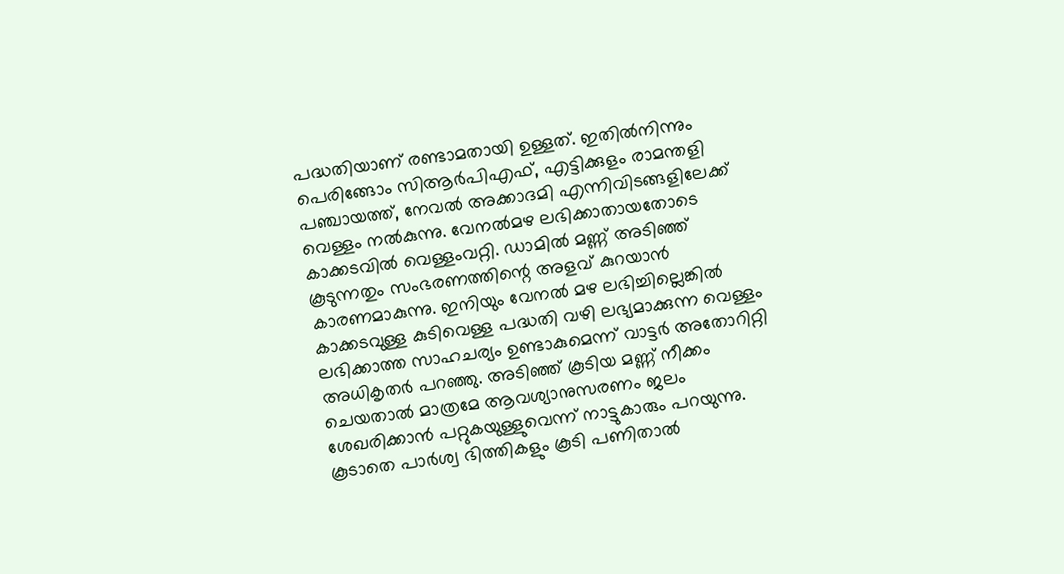പദ്ധതിയാണ്‌ രണ്ടാമതായി ഉള്ളത്‌. ഇതിൽനിന്നും പെരിങ്ങോം സിആർപിഎഫ്‌, എട്ടിക്കുളം രാമന്തളി പഞ്ചായത്ത്‌, നേവൽ അക്കാദമി എന്നിവിടങ്ങളിലേക്ക്‌ വെള്ളം നൽകുന്നു. വേനൽമഴ ലഭിക്കാതായതോടെ കാക്കടവിൽ വെള്ളംവറ്റി. ഡാമിൽ മണ്ണ്‌ അടിഞ്ഞ്‌ കൂടുന്നതും സംഭരണത്തിന്റെ അളവ്‌ കുറയാൻ കാരണമാകുന്നു. ഇനിയും വേനൽ മഴ ലഭിച്ചില്ലെങ്കിൽ കാക്കടവുള്ള കുടിവെള്ള പദ്ധതി വഴി ലഭ്യമാക്കുന്ന വെള്ളം ലഭിക്കാത്ത സാഹചര്യം ഉണ്ടാകുമെന്ന്‌ വാട്ടർ അതോറിറ്റി അധികൃതർ പറഞ്ഞു. അടിഞ്ഞ്‌ കൂടിയ മണ്ണ്‌ നീക്കം ചെയതാൽ മാത്രമേ ആവശ്യാനുസരണം ജലം ശേഖരിക്കാൻ പറ്റുകയുള്ളുവെന്ന് നാട്ടുകാരും പറയുന്നു. കൂടാതെ പാർശ്വ ഭിത്തികളും കൂടി പണിതാൽ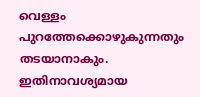വെള്ളം പുറത്തേക്കൊഴുകുന്നതും തടയാനാകും. ഇതിനാവശ്യമായ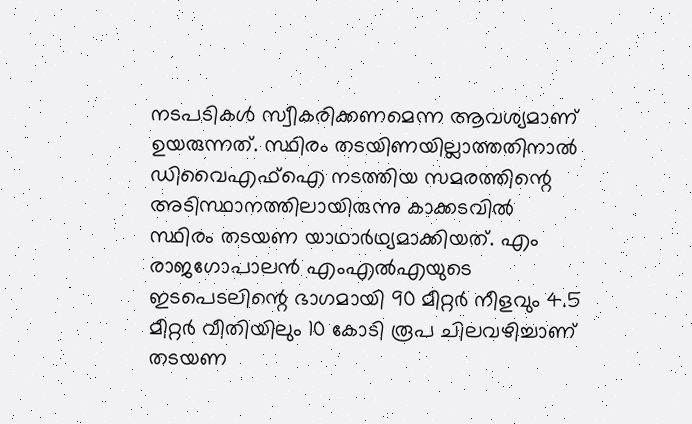നടപടികൾ സ്വീകരിക്കണമെന്ന ആവശ്യമാണ്‌ ഉയരുന്നത്‌. സ്ഥിരം തടയിണയില്ലാത്തതിനാൽ ഡിവൈഎഫ്‌ഐ നടത്തിയ സമരത്തിന്റെ അടിസ്ഥാനത്തിലായിരുന്നു കാക്കടവിൽ സ്ഥിരം തടയണ യാഥാർഥ്യമാക്കിയത്‌. എം രാജഗോപാലൻ എംഎൽഎയുടെ ഇടപെടലിന്റെ ഭാഗമായി 90 മീറ്റർ നീളവും 4.5 മീറ്റർ വീതിയിലും 10 കോടി രൂപ ചിലവഴിച്ചാണ്‌ തടയണ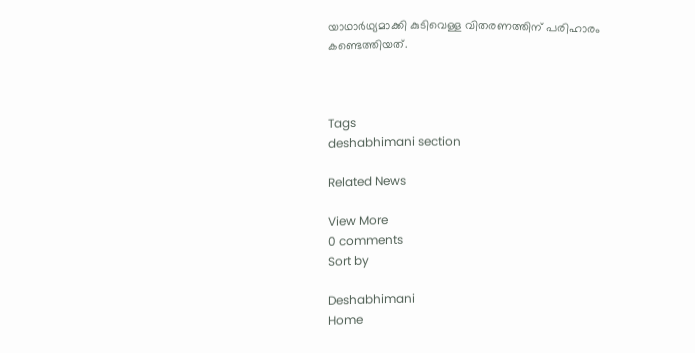യാഥാർഥ്യമാക്കി കുടിവെള്ള വിതരണത്തിന്‌ പരിഹാരം കണ്ടെത്തിയത്‌.



Tags
deshabhimani section

Related News

View More
0 comments
Sort by

Deshabhimani
Home